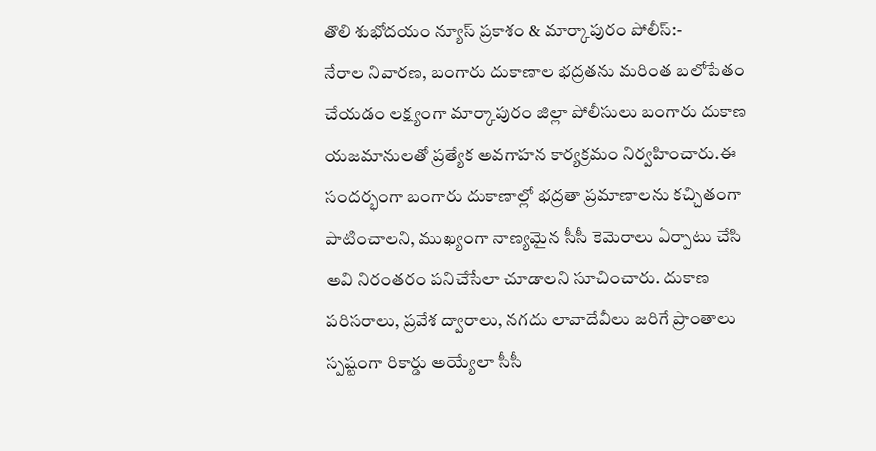తొలి శుభోదయం న్యూస్ ప్రకాశం & మార్కాపురం పోలీస్:-
నేరాల నివారణ, బంగారు దుకాణాల భద్రతను మరింత బలోపేతం చేయడం లక్ష్యంగా మార్కాపురం జిల్లా పోలీసులు బంగారు దుకాణ యజమానులతో ప్రత్యేక అవగాహన కార్యక్రమం నిర్వహించారు.ఈ సందర్భంగా బంగారు దుకాణాల్లో భద్రతా ప్రమాణాలను కచ్చితంగా పాటించాలని, ముఖ్యంగా నాణ్యమైన సీసీ కెమెరాలు ఏర్పాటు చేసి అవి నిరంతరం పనిచేసేలా చూడాలని సూచించారు. దుకాణ పరిసరాలు, ప్రవేశ ద్వారాలు, నగదు లావాదేవీలు జరిగే ప్రాంతాలు స్పష్టంగా రికార్డు అయ్యేలా సీసీ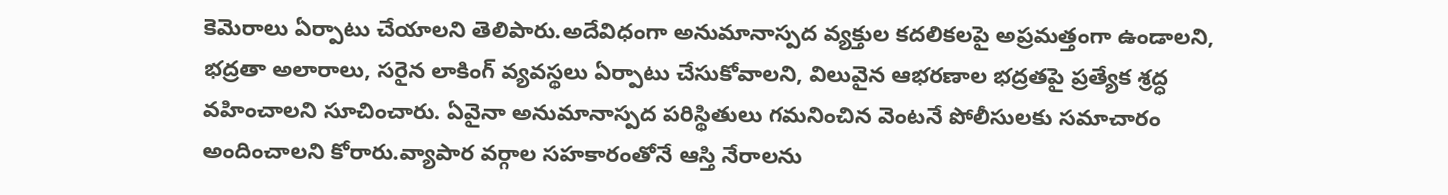కెమెరాలు ఏర్పాటు చేయాలని తెలిపారు.అదేవిధంగా అనుమానాస్పద వ్యక్తుల కదలికలపై అప్రమత్తంగా ఉండాలని, భద్రతా అలారాలు, సరైన లాకింగ్ వ్యవస్థలు ఏర్పాటు చేసుకోవాలని, విలువైన ఆభరణాల భద్రతపై ప్రత్యేక శ్రద్ధ వహించాలని సూచించారు. ఏవైనా అనుమానాస్పద పరిస్థితులు గమనించిన వెంటనే పోలీసులకు సమాచారం అందించాలని కోరారు.వ్యాపార వర్గాల సహకారంతోనే ఆస్తి నేరాలను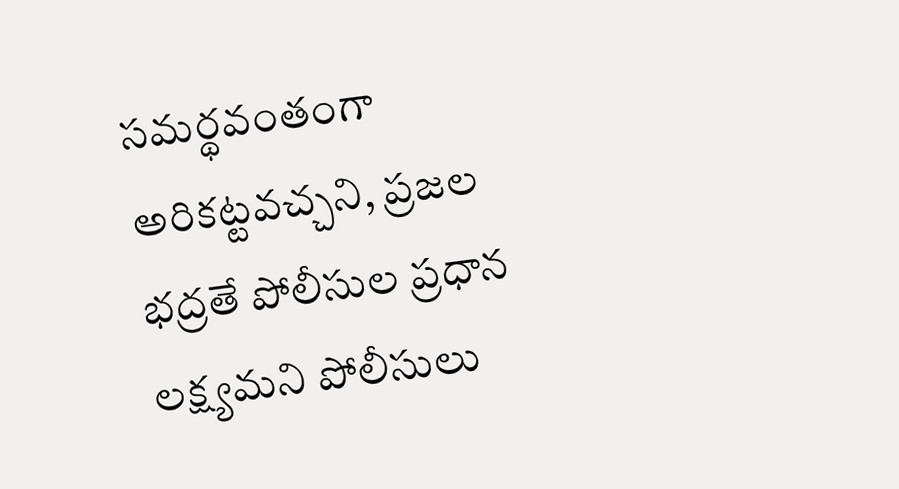సమర్థవంతంగా అరికట్టవచ్చని, ప్రజల భద్రతే పోలీసుల ప్రధాన లక్ష్యమని పోలీసులు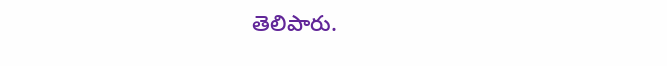తెలిపారు.